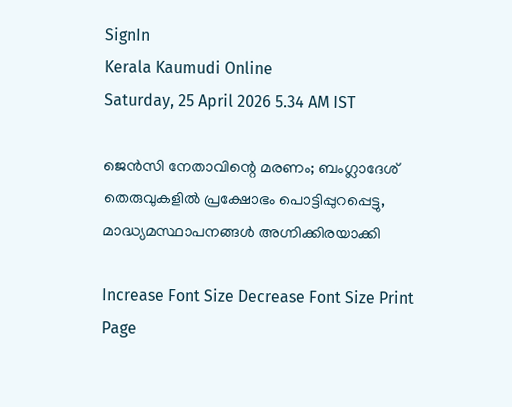SignIn
Kerala Kaumudi Online
Saturday, 25 April 2026 5.34 AM IST

ജെൻസി നേതാവിന്റെ മരണം; ബംഗ്ലാദേശ് തെരുവുകളിൽ പ്രക്ഷോഭം പൊട്ടിപ്പുറപ്പെട്ടു, മാദ്ധ്യമസ്ഥാപനങ്ങൾ അഗ്നിക്കിരയാക്കി

Increase Font Size Decrease Font Size Print Page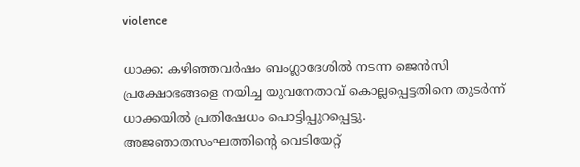violence

ധാക്ക: കഴിഞ്ഞവർഷം ബംഗ്ലാദേശിൽ നടന്ന ജെൻസി പ്രക്ഷോഭങ്ങളെ നയിച്ച യുവനേതാവ് കൊല്ലപ്പെട്ടതിനെ തുടർന്ന് ധാക്കയിൽ പ്രതിഷേധം പൊട്ടിപ്പുറപ്പെട്ടു. അജഞാതസംഘത്തിന്റെ വെടിയേറ്റ്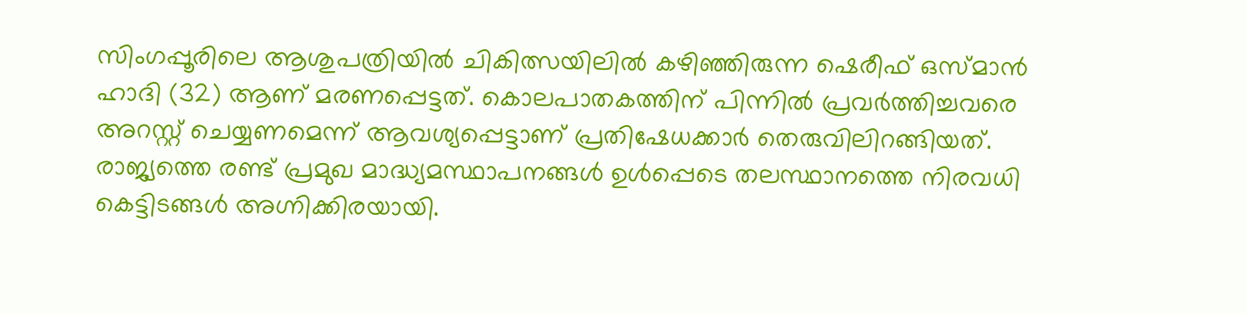സിംഗപ്പൂരിലെ ആശുപത്രിയിൽ ചികിത്സയിലിൽ കഴിഞ്ഞിരുന്ന ഷെരീഫ്‌ ഒസ്‌മാൻ ഹാദി (32) ആണ് മരണപ്പെട്ടത്. കൊലപാതകത്തിന് പിന്നിൽ പ്രവർത്തിച്ചവരെ അറസ്റ്റ് ചെയ്യണമെന്ന് ആവശ്യപ്പെട്ടാണ് പ്രതിഷേധക്കാർ തെരുവിലിറങ്ങിയത്. രാജ്യത്തെ രണ്ട് പ്രമുഖ മാദ്ധ്യമസ്ഥാപനങ്ങൾ ഉൾപ്പെടെ തലസ്ഥാനത്തെ നിരവധി കെട്ടിടങ്ങൾ അഗ്നിക്കിരയായി.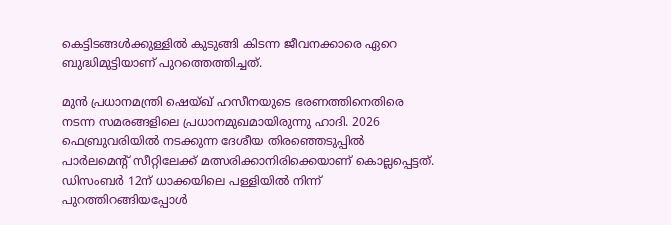കെട്ടിടങ്ങൾക്കുള്ളിൽ കുടുങ്ങി കിടന്ന ജീവനക്കാരെ ഏറെ ബുദ്ധിമുട്ടിയാണ് പുറത്തെത്തിച്ചത്.

മുൻ പ്രധാനമന്ത്രി ഷെയ്ഖ് ഹസീനയുടെ ഭരണത്തിനെതിരെ നടന്ന സമരങ്ങളിലെ പ്രധാനമുഖമായിരുന്നു ഹാദി. 2026 ഫെബ്രുവരിയിൽ നടക്കുന്ന ദേശീയ തിരഞ്ഞെടുപ്പിൽ പാർലമെന്റ് സീറ്റിലേക്ക് മത്സരിക്കാനിരിക്കെയാണ് കൊല്ലപ്പെട്ടത്. ഡിസംബർ 12ന് ധാക്കയിലെ പള്ളിയിൽ നിന്ന് പുറത്തിറങ്ങിയപ്പോൾ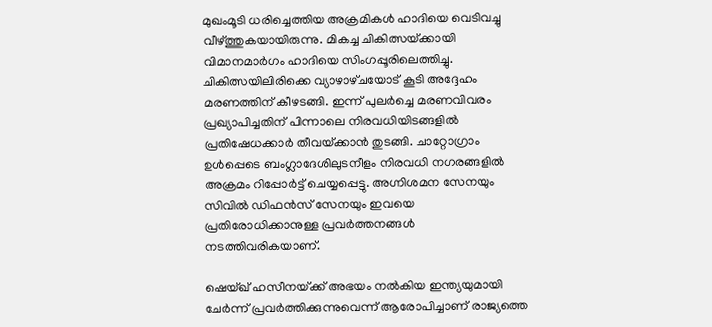മുഖംമൂടി ധരിച്ചെത്തിയ അക്രമികൾ ഹാദിയെ വെടിവച്ചു വീഴ്‌ത്തുകയായിരുന്നു. മികച്ച ചികിത്സയ്‌ക്കായി വിമാനമാർഗം ഹാദിയെ സിംഗപ്പൂരിലെത്തിച്ചു. ചികിത്സയിലിരിക്കെ വ്യാഴാഴ്‌ചയോട് കൂടി അദ്ദേഹം മരണത്തിന് കീഴടങ്ങി. ഇന്ന് പുലർച്ചെ മരണവിവരം പ്രഖ്യാപിച്ചതിന് പിന്നാലെ നിരവധിയിടങ്ങളിൽ പ്രതിഷേധക്കാർ തീവയ്‌ക്കാൻ തുടങ്ങി. ചാറ്റോഗ്രാം ഉൾപ്പെടെ ബംഗ്ലാദേശിലുടനീളം നിരവധി നഗരങ്ങളിൽ അക്രമം റിപ്പോർട്ട് ചെയ്യപ്പെട്ടു. അഗ്നിശമന സേനയും സിവിൽ ഡിഫൻസ് സേനയും ഇവയെ പ്രതിരോധിക്കാനുള്ള പ്രവർത്തനങ്ങൾ നടത്തിവരികയാണ്.

ഷെയ്‌ഖ് ഹസീനയ്‌ക്ക് അഭയം നൽകിയ ഇന്ത്യയുമായി ചേർന്ന് പ്രവർത്തിക്കുന്നുവെന്ന് ആരോപിച്ചാണ് രാജ്യത്തെ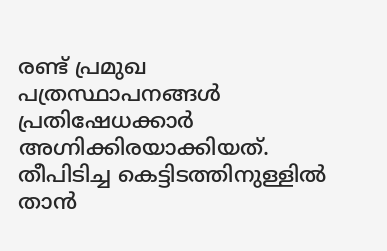രണ്ട് പ്രമുഖ പത്രസ്ഥാപനങ്ങൾ പ്രതിഷേധക്കാ‌ർ അഗ്നിക്കിരയാക്കിയത്. തീപിടിച്ച കെട്ടിടത്തിനുള്ളിൽ താൻ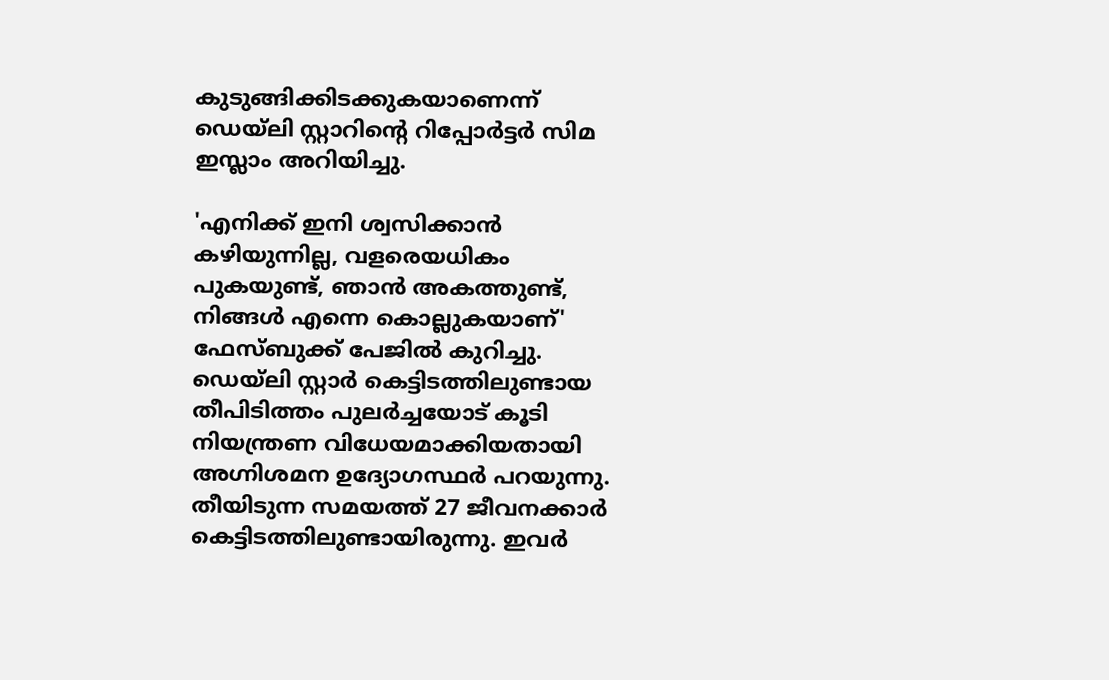കുടുങ്ങിക്കിടക്കുകയാണെന്ന് ഡെയ്‌ലി സ്റ്റാറിന്റെ റിപ്പോർട്ടർ സിമ ഇസ്ലാം അറിയിച്ചു.

'എനിക്ക് ഇനി ശ്വസിക്കാൻ കഴിയുന്നില്ല, വളരെയധികം പുകയുണ്ട്, ഞാൻ അകത്തുണ്ട്, നിങ്ങൾ എന്നെ കൊല്ലുകയാണ്' ഫേസ്ബുക്ക് പേജിൽ കുറിച്ചു. ഡെയ്‌ലി സ്റ്റാർ കെട്ടിടത്തിലുണ്ടായ തീപിടിത്തം പുലർച്ചയോട് കൂടി നിയന്ത്രണ വിധേയമാക്കിയതായി അഗ്നിശമന ഉദ്യോഗസ്ഥർ പറയുന്നു. തീയിടുന്ന സമയത്ത് 27 ജീവനക്കാ‌‌ർ കെട്ടിടത്തിലുണ്ടായിരുന്നു. ഇവർ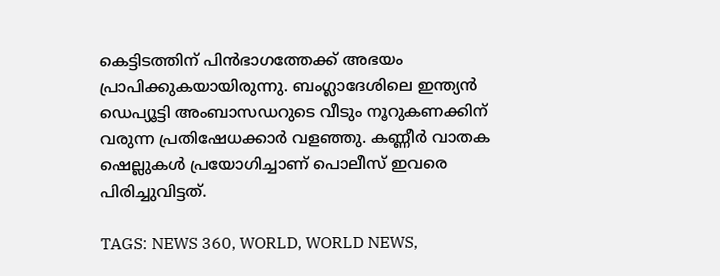കെട്ടിടത്തിന് പിൻഭാഗത്തേക്ക് അഭയം പ്രാപിക്കുകയായിരുന്നു. ബംഗ്ലാദേശിലെ ഇന്ത്യൻ ഡെപ്യൂട്ടി അംബാസഡറുടെ വീടും നൂറുകണക്കിന് വരുന്ന പ്രതിഷേധക്കാർ വളഞ്ഞു. കണ്ണീർ വാതക ഷെല്ലുകൾ പ്രയോഗിച്ചാണ് പൊലീസ് ഇവരെ പിരിച്ചുവിട്ടത്.

TAGS: NEWS 360, WORLD, WORLD NEWS,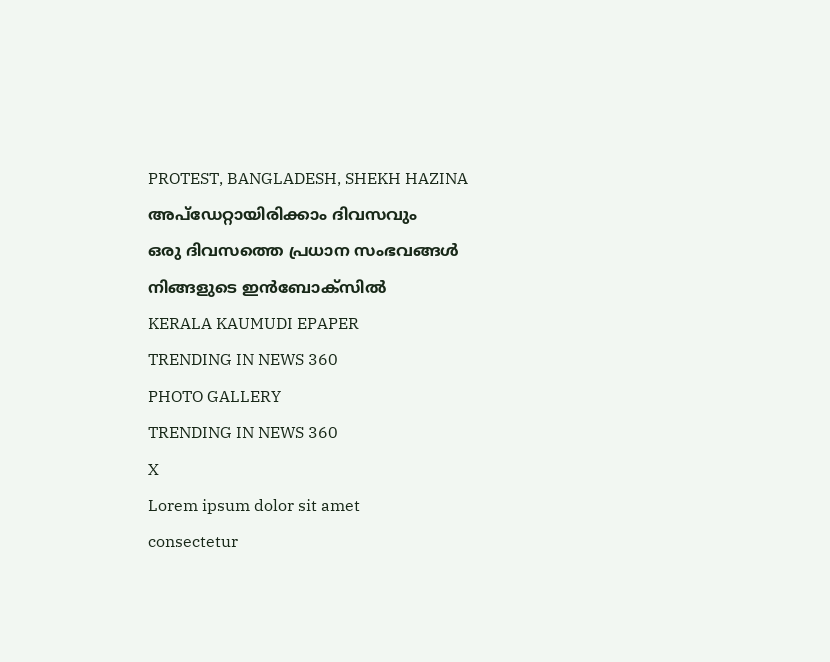PROTEST, BANGLADESH, SHEKH HAZINA
അപ്ഡേറ്റായിരിക്കാം ദിവസവും
ഒരു ദിവസത്തെ പ്രധാന സംഭവങ്ങൾ നിങ്ങളുടെ ഇൻബോക്സിൽ
KERALA KAUMUDI EPAPER
TRENDING IN NEWS 360
PHOTO GALLERY
TRENDING IN NEWS 360
X
Lorem ipsum dolor sit amet
consectetur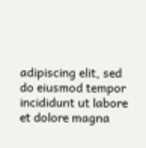adipiscing elit, sed do eiusmod tempor incididunt ut labore et dolore magna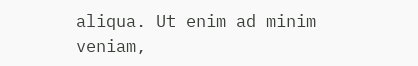aliqua. Ut enim ad minim veniam,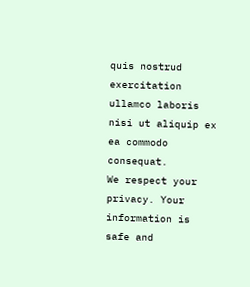quis nostrud exercitation ullamco laboris nisi ut aliquip ex ea commodo consequat.
We respect your privacy. Your information is safe and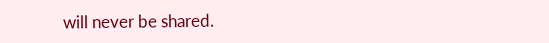will never be shared.